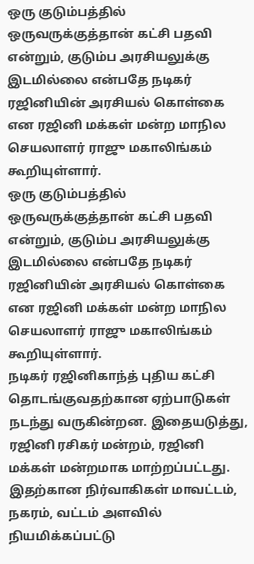ஒரு குடும்பத்தில் ஒருவருக்குத்தான் கட்சி பதவி என்றும், குடும்ப அரசியலுக்கு இடமில்லை என்பதே நடிகர் ரஜினியின் அரசியல் கொள்கை என ரஜினி மக்கள் மன்ற மாநில செயலாளர் ராஜு மகாலிங்கம் கூறியுள்ளார்.
ஒரு குடும்பத்தில் ஒருவருக்குத்தான் கட்சி பதவி என்றும், குடும்ப அரசியலுக்கு இடமில்லை என்பதே நடிகர் ரஜினியின் அரசியல் கொள்கை என ரஜினி மக்கள் மன்ற மாநில செயலாளர் ராஜு மகாலிங்கம் கூறியுள்ளார்.
நடிகர் ரஜினிகாந்த் புதிய கட்சி தொடங்குவதற்கான ஏற்பாடுகள் நடந்து வருகின்றன. இதையடுத்து, ரஜினி ரசிகர் மன்றம், ரஜினி மக்கள் மன்றமாக மாற்றப்பட்டது. இதற்கான நிர்வாகிகள் மாவட்டம், நகரம், வட்டம் அளவில் நியமிக்கப்பட்டு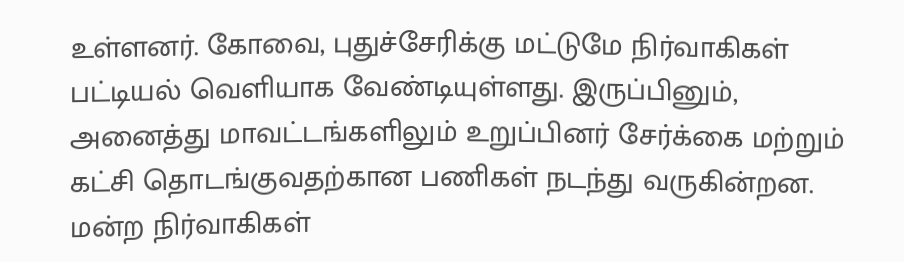உள்ளனர். கோவை, புதுச்சேரிக்கு மட்டுமே நிர்வாகிகள் பட்டியல் வெளியாக வேண்டியுள்ளது. இருப்பினும், அனைத்து மாவட்டங்களிலும் உறுப்பினர் சேர்க்கை மற்றும் கட்சி தொடங்குவதற்கான பணிகள் நடந்து வருகின்றன.
மன்ற நிர்வாகிகள்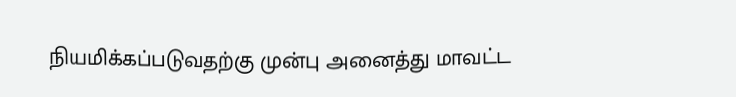நியமிக்கப்படுவதற்கு முன்பு அனைத்து மாவட்ட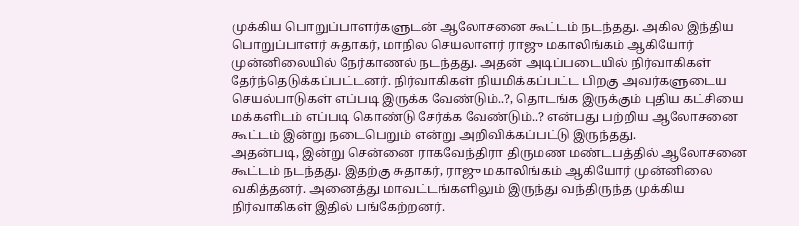முக்கிய பொறுப்பாளர்களுடன் ஆலோசனை கூட்டம் நடந்தது. அகில இந்திய பொறுப்பாளர் சுதாகர், மாநில செயலாளர் ராஜு மகாலிங்கம் ஆகியோர் முன்னிலையில் நேர்காணல் நடந்தது. அதன் அடிப்படையில் நிர்வாகிகள் தேர்ந்தெடுக்கப்பட்டனர். நிர்வாகிகள் நியமிக்கப்பட்ட பிறகு அவர்களுடைய செயல்பாடுகள் எப்படி இருக்க வேண்டும்..?, தொடங்க இருக்கும் புதிய கட்சியை மக்களிடம் எப்படி கொண்டு சேர்க்க வேண்டும்..? என்பது பற்றிய ஆலோசனை கூட்டம் இன்று நடைபெறும் என்று அறிவிக்கப்பட்டு இருந்தது.
அதன்படி, இன்று சென்னை ராகவேந்திரா திருமண மண்டபத்தில் ஆலோசனை கூட்டம் நடந்தது. இதற்கு சுதாகர், ராஜு மகாலிங்கம் ஆகியோர் முன்னிலை வகித்தனர். அனைத்து மாவட்டங்களிலும் இருந்து வந்திருந்த முக்கிய நிர்வாகிகள் இதில் பங்கேற்றனர்.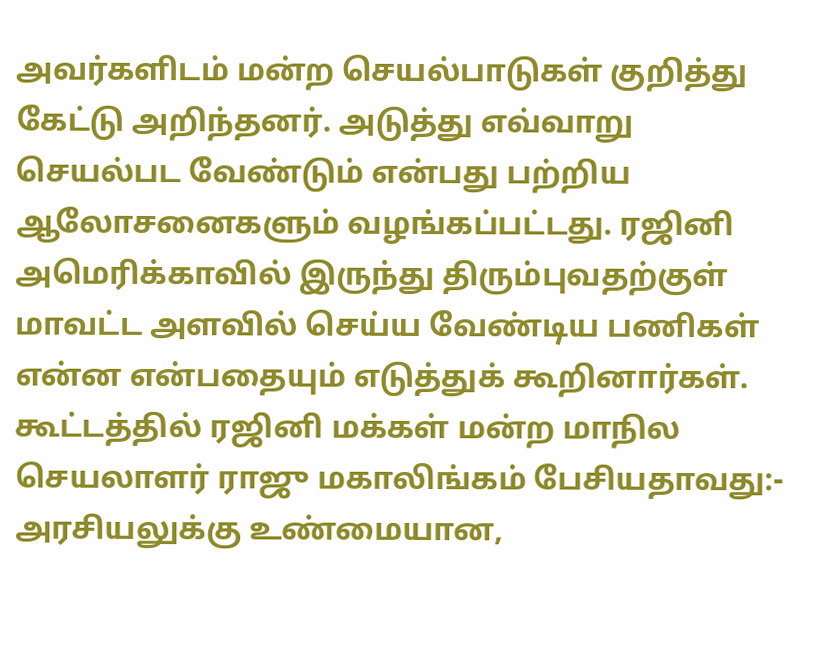அவர்களிடம் மன்ற செயல்பாடுகள் குறித்து கேட்டு அறிந்தனர். அடுத்து எவ்வாறு செயல்பட வேண்டும் என்பது பற்றிய ஆலோசனைகளும் வழங்கப்பட்டது. ரஜினி அமெரிக்காவில் இருந்து திரும்புவதற்குள் மாவட்ட அளவில் செய்ய வேண்டிய பணிகள் என்ன என்பதையும் எடுத்துக் கூறினார்கள்.
கூட்டத்தில் ரஜினி மக்கள் மன்ற மாநில செயலாளர் ராஜு மகாலிங்கம் பேசியதாவது:- அரசியலுக்கு உண்மையான,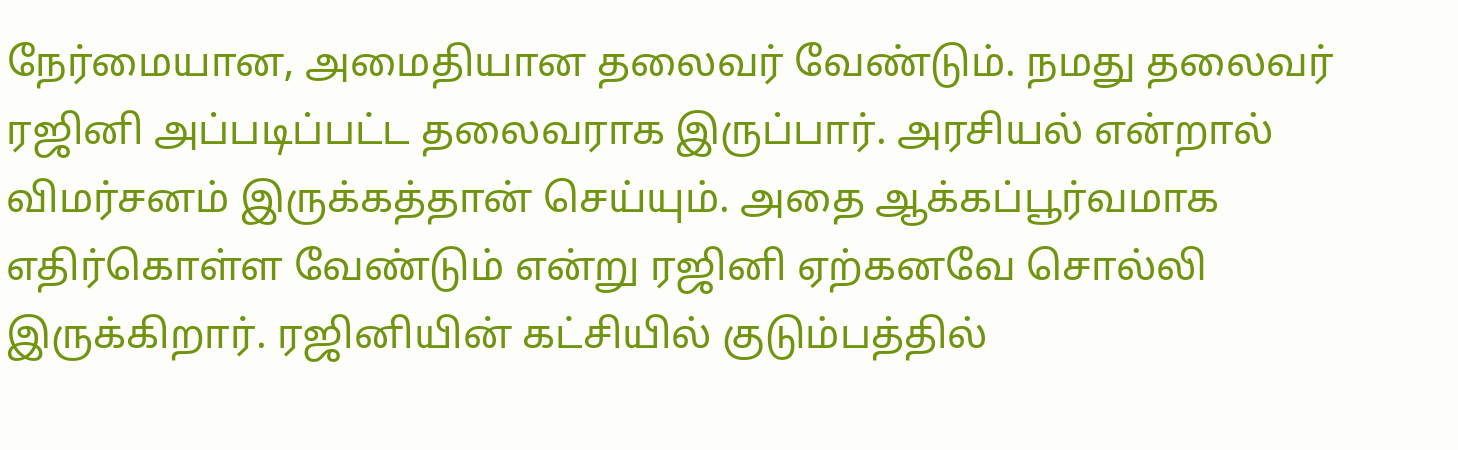நேர்மையான, அமைதியான தலைவர் வேண்டும். நமது தலைவர் ரஜினி அப்படிப்பட்ட தலைவராக இருப்பார். அரசியல் என்றால் விமர்சனம் இருக்கத்தான் செய்யும். அதை ஆக்கப்பூர்வமாக எதிர்கொள்ள வேண்டும் என்று ரஜினி ஏற்கனவே சொல்லி இருக்கிறார். ரஜினியின் கட்சியில் குடும்பத்தில்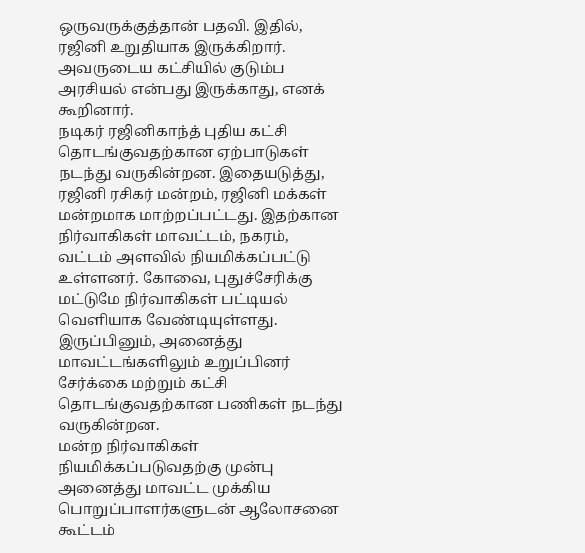ஒருவருக்குத்தான் பதவி. இதில், ரஜினி உறுதியாக இருக்கிறார். அவருடைய கட்சியில் குடும்ப அரசியல் என்பது இருக்காது, எனக் கூறினார்.
நடிகர் ரஜினிகாந்த் புதிய கட்சி தொடங்குவதற்கான ஏற்பாடுகள் நடந்து வருகின்றன. இதையடுத்து, ரஜினி ரசிகர் மன்றம், ரஜினி மக்கள் மன்றமாக மாற்றப்பட்டது. இதற்கான நிர்வாகிகள் மாவட்டம், நகரம், வட்டம் அளவில் நியமிக்கப்பட்டு உள்ளனர். கோவை, புதுச்சேரிக்கு மட்டுமே நிர்வாகிகள் பட்டியல் வெளியாக வேண்டியுள்ளது. இருப்பினும், அனைத்து மாவட்டங்களிலும் உறுப்பினர் சேர்க்கை மற்றும் கட்சி தொடங்குவதற்கான பணிகள் நடந்து வருகின்றன.
மன்ற நிர்வாகிகள் நியமிக்கப்படுவதற்கு முன்பு அனைத்து மாவட்ட முக்கிய பொறுப்பாளர்களுடன் ஆலோசனை கூட்டம்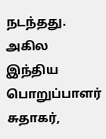நடந்தது. அகில இந்திய பொறுப்பாளர் சுதாகர்,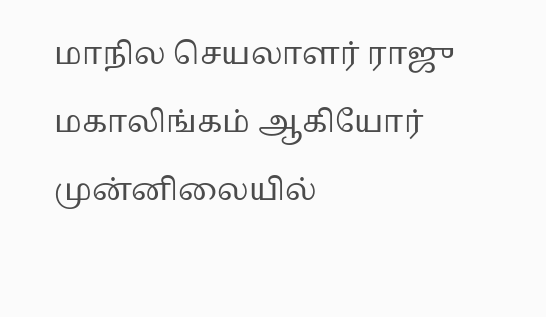மாநில செயலாளர் ராஜு மகாலிங்கம் ஆகியோர் முன்னிலையில்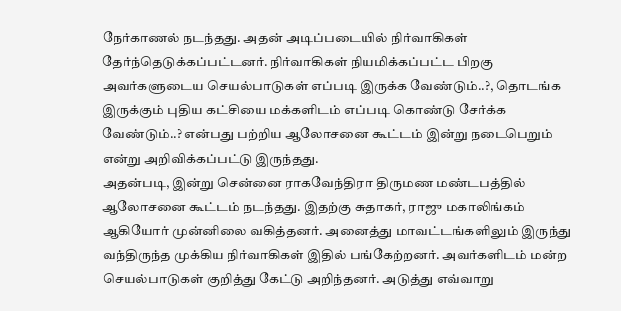நேர்காணல் நடந்தது. அதன் அடிப்படையில் நிர்வாகிகள் தேர்ந்தெடுக்கப்பட்டனர். நிர்வாகிகள் நியமிக்கப்பட்ட பிறகு அவர்களுடைய செயல்பாடுகள் எப்படி இருக்க வேண்டும்..?, தொடங்க இருக்கும் புதிய கட்சியை மக்களிடம் எப்படி கொண்டு சேர்க்க வேண்டும்..? என்பது பற்றிய ஆலோசனை கூட்டம் இன்று நடைபெறும் என்று அறிவிக்கப்பட்டு இருந்தது.
அதன்படி, இன்று சென்னை ராகவேந்திரா திருமண மண்டபத்தில் ஆலோசனை கூட்டம் நடந்தது. இதற்கு சுதாகர், ராஜு மகாலிங்கம் ஆகியோர் முன்னிலை வகித்தனர். அனைத்து மாவட்டங்களிலும் இருந்து வந்திருந்த முக்கிய நிர்வாகிகள் இதில் பங்கேற்றனர். அவர்களிடம் மன்ற செயல்பாடுகள் குறித்து கேட்டு அறிந்தனர். அடுத்து எவ்வாறு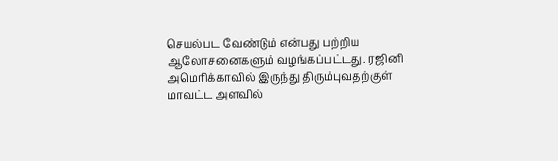செயல்பட வேண்டும் என்பது பற்றிய ஆலோசனைகளும் வழங்கப்பட்டது. ரஜினி அமெரிக்காவில் இருந்து திரும்புவதற்குள் மாவட்ட அளவில்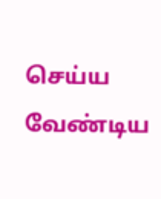செய்ய வேண்டிய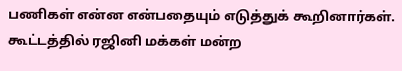பணிகள் என்ன என்பதையும் எடுத்துக் கூறினார்கள்.
கூட்டத்தில் ரஜினி மக்கள் மன்ற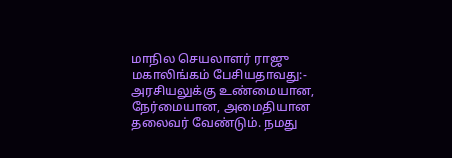மாநில செயலாளர் ராஜு மகாலிங்கம் பேசியதாவது:- அரசியலுக்கு உண்மையான, நேர்மையான, அமைதியான தலைவர் வேண்டும். நமது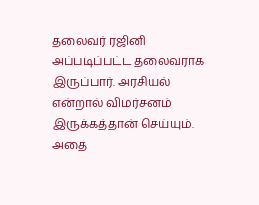தலைவர் ரஜினி அப்படிப்பட்ட தலைவராக இருப்பார். அரசியல் என்றால் விமர்சனம் இருக்கத்தான் செய்யும். அதை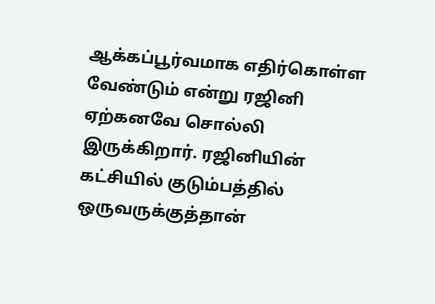ஆக்கப்பூர்வமாக எதிர்கொள்ள வேண்டும் என்று ரஜினி ஏற்கனவே சொல்லி இருக்கிறார். ரஜினியின் கட்சியில் குடும்பத்தில் ஒருவருக்குத்தான்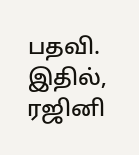பதவி. இதில், ரஜினி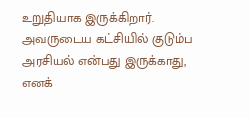உறுதியாக இருக்கிறார். அவருடைய கட்சியில் குடும்ப அரசியல் என்பது இருக்காது, எனக்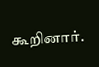கூறினார்.